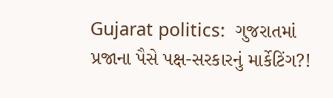Gujarat politics:  ગુજરાતમાં પ્રજાના પૈસે પક્ષ-સરકારનું માર્કેટિંગ?!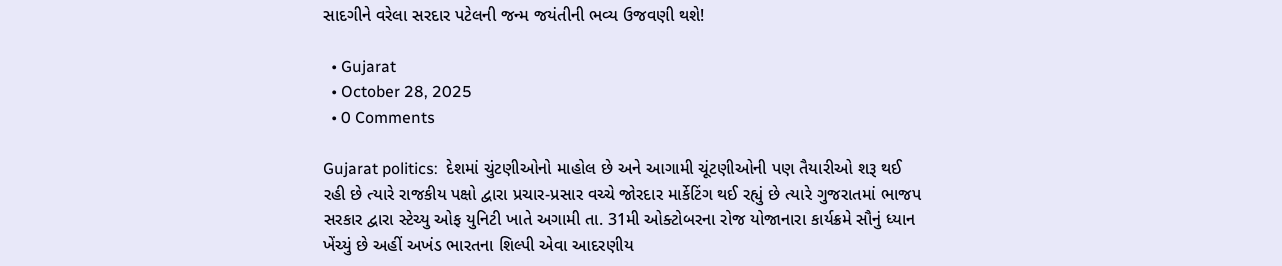સાદગીને વરેલા સરદાર પટેલની જન્મ જયંતીની ભવ્ય ઉજવણી થશે!

  • Gujarat
  • October 28, 2025
  • 0 Comments

Gujarat politics:  દેશમાં ચુંટણીઓનો માહોલ છે અને આગામી ચૂંટણીઓની પણ તૈયારીઓ શરૂ થઈ રહી છે ત્યારે રાજકીય પક્ષો દ્વારા પ્રચાર-પ્રસાર વચ્ચે જોરદાર માર્કેટિંગ થઈ રહ્યું છે ત્યારે ગુજરાતમાં ભાજપ સરકાર દ્વારા સ્ટેચ્યુ ઓફ યુનિટી ખાતે અગામી તા. 31મી ઓક્ટોબરના રોજ યોજાનારા કાર્યક્રમે સૌનું ધ્યાન ખેંચ્યું છે અહીં અખંડ ભારતના શિલ્પી એવા આદરણીય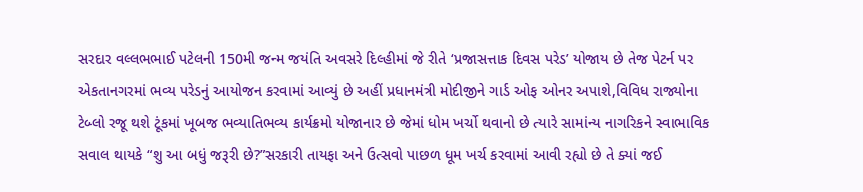સરદાર વલ્લભભાઈ પટેલની 150મી જન્મ જયંતિ અવસરે દિલ્હીમાં જે રીતે ‘પ્રજાસત્તાક દિવસ પરેડ’ યોજાય છે તેજ પેટર્ન પર એકતાનગરમાં ભવ્ય પરેડનું આયોજન કરવામાં આવ્યું છે અહીં પ્રધાનમંત્રી મોદીજીને ગાર્ડ ઓફ ઓનર અપાશે,વિવિધ રાજ્યોના ટેબ્લો રજૂ થશે ટૂંકમાં ખૂબજ ભવ્યાતિભવ્ય કાર્યક્રમો યોજાનાર છે જેમાં ધોમ ખર્ચો થવાનો છે ત્યારે સામાંન્ય નાગરિકને સ્વાભાવિક સવાલ થાયકે “શુ આ બધું જરૂરી છે?”સરકારી તાયફા અને ઉત્સવો પાછળ ધૂમ ખર્ચ કરવામાં આવી રહ્યો છે તે ક્યાં જઈ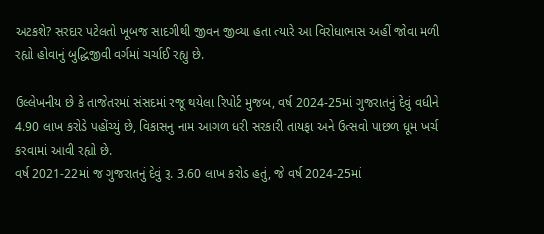અટકશે? સરદાર પટેલતો ખૂબજ સાદગીથી જીવન જીવ્યા હતા ત્યારે આ વિરોધાભાસ અહીં જોવા મળી રહ્યો હોવાનું બુદ્ધિજીવી વર્ગમાં ચર્ચાઈ રહ્યુ છે.

ઉલ્લેખનીય છે કે તાજેતરમાં સંસદમાં રજૂ થયેલા રિપોર્ટ મુજબ, વર્ષ 2024-25માં ગુજરાતનું દેવું વધીને 4.90 લાખ કરોડે પહોંચ્યું છે, વિકાસનુ નામ આગળ ધરી સરકારી તાયફા અને ઉત્સવો પાછળ ધૂમ ખર્ચ કરવામાં આવી રહ્યો છે.
વર્ષ 2021-22માં જ ગુજરાતનું દેવું રૂ. 3.60 લાખ કરોડ હતું, જે વર્ષ 2024-25માં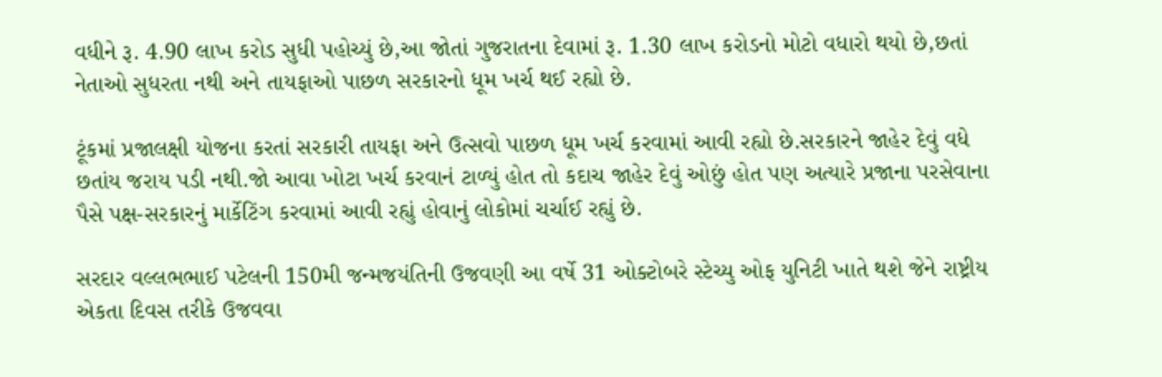વધીને રૂ. 4.90 લાખ કરોડ સુધી પહોચ્યું છે,આ જોતાં ગુજરાતના દેવામાં રૂ. 1.30 લાખ કરોડનો મોટો વધારો થયો છે,છતાં નેતાઓ સુધરતા નથી અને તાયફાઓ પાછળ સરકારનો ધૂમ ખર્ચ થઈ રહ્યો છે.

ટૂંકમાં પ્રજાલક્ષી યોજના કરતાં સરકારી તાયફા અને ઉત્સવો પાછળ ધૂમ ખર્ચ કરવામાં આવી રહ્યો છે.સરકારને જાહેર દેવું વધે છતાંય જરાય પડી નથી.જો આવા ખોટા ખર્ચ કરવાનં ટાળ્યું હોત તો કદાચ જાહેર દેવું ઓછું હોત પણ અત્યારે પ્રજાના પરસેવાના પૈસે પક્ષ-સરકારનું માર્કેટિંગ કરવામાં આવી રહ્યું હોવાનું લોકોમાં ચર્ચાઈ રહ્યું છે.

સરદાર વલ્લભભાઈ પટેલની 150મી જન્મજયંતિની ઉજવણી આ વર્ષે 31 ઓક્ટોબરે સ્ટેચ્યુ ઓફ યુનિટી ખાતે થશે જેને રાષ્ટ્રીય એકતા દિવસ તરીકે ઉજવવા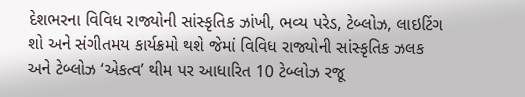દેશભરના વિવિધ રાજ્યોની સાંસ્કૃતિક ઝાંખી, ભવ્ય પરેડ, ટેબ્લોઝ, લાઇટિંગ શો અને સંગીતમય કાર્યક્રમો થશે જેમાં વિવિધ રાજ્યોની સાંસ્કૃતિક ઝલક અને ટેબ્લોઝ ‘એકત્વ’ થીમ પર આધારિત 10 ટેબ્લોઝ રજૂ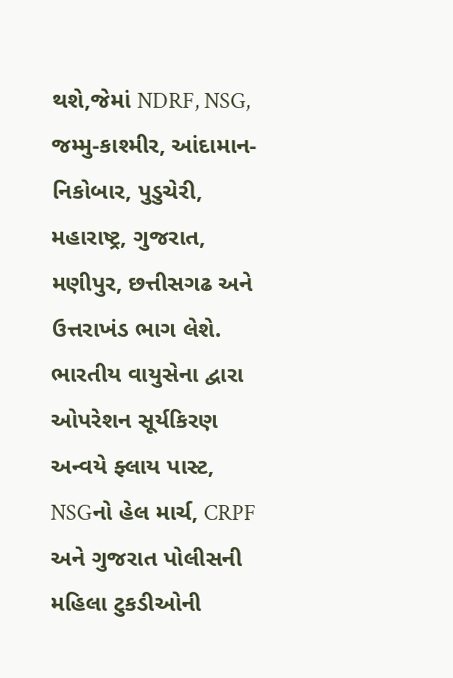થશે,જેમાં NDRF, NSG, જમ્મુ-કાશ્મીર, આંદામાન-નિકોબાર, પુડુચેરી, મહારાષ્ટ્ર, ગુજરાત, મણીપુર, છત્તીસગઢ અને ઉત્તરાખંડ ભાગ લેશે. ભારતીય વાયુસેના દ્વારા ઓપરેશન સૂર્યકિરણ અન્વયે ફ્લાય પાસ્ટ, NSGનો હેલ માર્ચ, CRPF અને ગુજરાત પોલીસની મહિલા ટુકડીઓની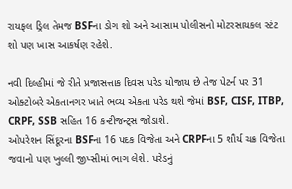રાયફલ ડ્રિલ તેમજ BSFના ડોગ શો અને આસામ પોલીસનો મોટરસાયકલ સ્ટંટ શો પણ ખાસ આકર્ષણ રહેશે.

નવી દિલ્હીમાં જે રીતે પ્રજાસત્તાક દિવસ પરેડ યોજાય છે તેજ પેટર્ન પર 31 ઓક્ટોબરે એકતાનગર ખાતે ભવ્ય એકતા પરેડ થશે જેમાં BSF, CISF, ITBP, CRPF, SSB સહિત 16 કન્ટીજન્ટ્સ જોડાશે.
ઓપરેશન સિંદૂરના BSFના 16 પદક વિજેતા અને CRPFના 5 શૌર્ય ચક્ર વિજેતા જવાનો પણ ખુલ્લી જીપ્સીમાં ભાગ લેશે. પરેડનું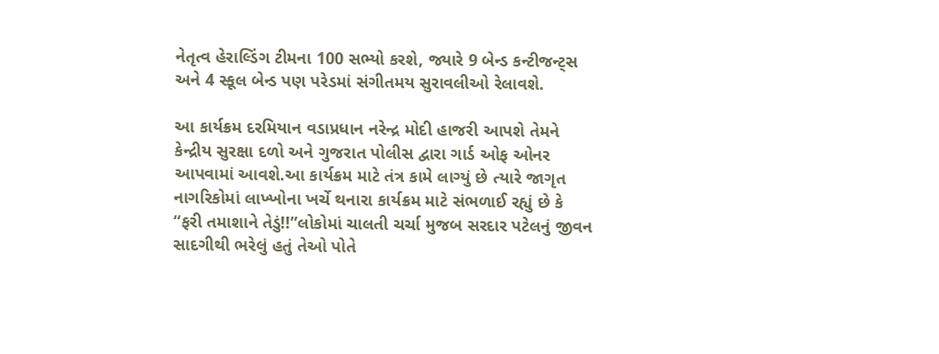નેતૃત્વ હેરાલ્ડિંગ ટીમના 100 સભ્યો કરશે, જ્યારે 9 બેન્ડ કન્ટીજન્ટ્સ અને 4 સ્કૂલ બેન્ડ પણ પરેડમાં સંગીતમય સુરાવલીઓ રેલાવશે.

આ કાર્યક્રમ દરમિયાન વડાપ્રધાન નરેન્દ્ર મોદી હાજરી આપશે તેમને કેન્દ્રીય સુરક્ષા દળો અને ગુજરાત પોલીસ દ્વારા ગાર્ડ ઓફ ઓનર આપવામાં આવશે.આ કાર્યક્રમ માટે તંત્ર કામે લાગ્યું છે ત્યારે જાગૃત નાગરિકોમાં લાખ્ખોના ખર્ચે થનારા કાર્યક્રમ માટે સંભળાઈ રહ્યું છે કે “ફરી તમાશાને તેડું!!”લોકોમાં ચાલતી ચર્ચા મુજબ સરદાર પટેલનું જીવન સાદગીથી ભરેલું હતું તેઓ પોતે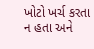ખોટો ખર્ચ કરતા ન હતા અને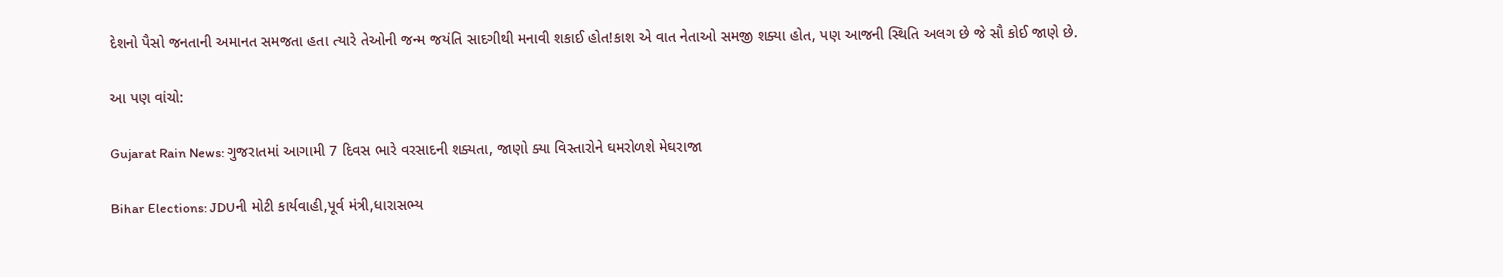દેશનો પૈસો જનતાની અમાનત સમજતા હતા ત્યારે તેઓની જન્મ જયંતિ સાદગીથી મનાવી શકાઈ હોત!કાશ એ વાત નેતાઓ સમજી શક્યા હોત, પણ આજની સ્થિતિ અલગ છે જે સૌ કોઈ જાણે છે.

આ પણ વાંચો:

Gujarat Rain News: ગુજરાતમાં આગામી 7 દિવસ ભારે વરસાદની શક્યતા, જાણો ક્યા વિસ્તારોને ઘમરોળશે મેઘરાજા

Bihar Elections: JDUની મોટી કાર્યવાહી,પૂર્વ મંત્રી,ધારાસભ્ય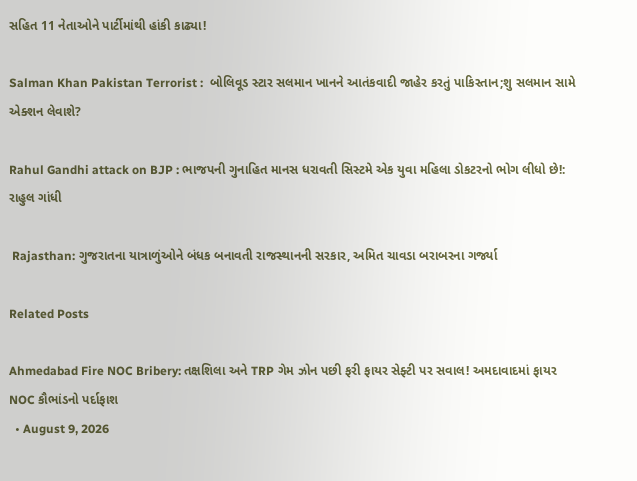સહિત 11 નેતાઓને પાર્ટીમાંથી હાંકી કાઢ્યા!

Salman Khan Pakistan Terrorist :  બોલિવૂડ સ્ટાર સલમાન ખાનને આતંકવાદી જાહેર કરતું પાકિસ્તાન;શુ સલમાન સામે એક્શન લેવાશે?

Rahul Gandhi attack on BJP : ભાજપની ગુનાહિત માનસ ધરાવતી સિસ્ટમે એક યુવા મહિલા ડોકટરનો ભોગ લીધો છે!: રાહુલ ગાંધી

 Rajasthan: ગુજરાતના યાત્રાળુંઓને બંધક બનાવતી રાજસ્થાનની સરકાર, અમિત ચાવડા બરાબરના ગર્જ્યા

Related Posts

Ahmedabad Fire NOC Bribery: તક્ષશિલા અને TRP ગેમ ઝોન પછી ફરી ફાયર સેફ્ટી પર સવાલ! અમદાવાદમાં ફાયર NOC કૌભાંડનો પર્દાફાશ
  • August 9, 2026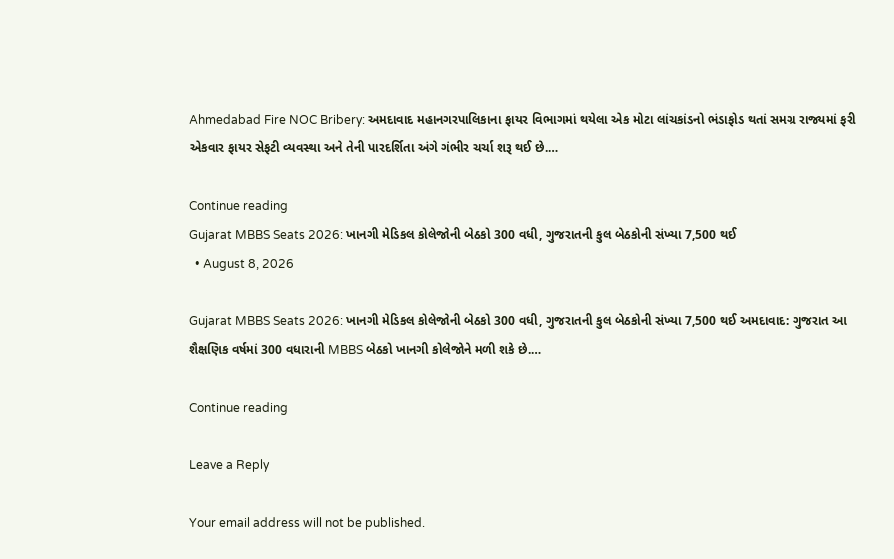Ahmedabad Fire NOC Bribery: અમદાવાદ મહાનગરપાલિકાના ફાયર વિભાગમાં થયેલા એક મોટા લાંચકાંડનો ભંડાફોડ થતાં સમગ્ર રાજ્યમાં ફરી એકવાર ફાયર સેફટી વ્યવસ્થા અને તેની પારદર્શિતા અંગે ગંભીર ચર્ચા શરૂ થઈ છે.…

Continue reading
Gujarat MBBS Seats 2026: ખાનગી મેડિકલ કોલેજોની બેઠકો 300 વધી, ગુજરાતની કુલ બેઠકોની સંખ્યા 7,500 થઈ
  • August 8, 2026

Gujarat MBBS Seats 2026: ખાનગી મેડિકલ કોલેજોની બેઠકો 300 વધી, ગુજરાતની કુલ બેઠકોની સંખ્યા 7,500 થઈ અમદાવાદ: ગુજરાત આ શૈક્ષણિક વર્ષમાં 300 વધારાની MBBS બેઠકો ખાનગી કોલેજોને મળી શકે છે.…

Continue reading

Leave a Reply

Your email address will not be published.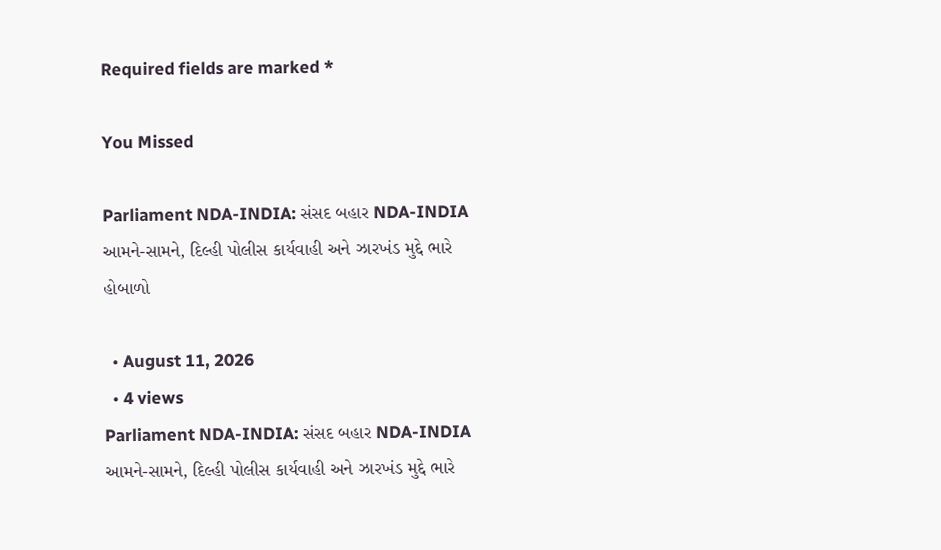Required fields are marked *

You Missed

Parliament NDA-INDIA: સંસદ બહાર NDA-INDIA આમને-સામને, દિલ્હી પોલીસ કાર્યવાહી અને ઝારખંડ મુદ્દે ભારે હોબાળો

  • August 11, 2026
  • 4 views
Parliament NDA-INDIA: સંસદ બહાર NDA-INDIA આમને-સામને, દિલ્હી પોલીસ કાર્યવાહી અને ઝારખંડ મુદ્દે ભારે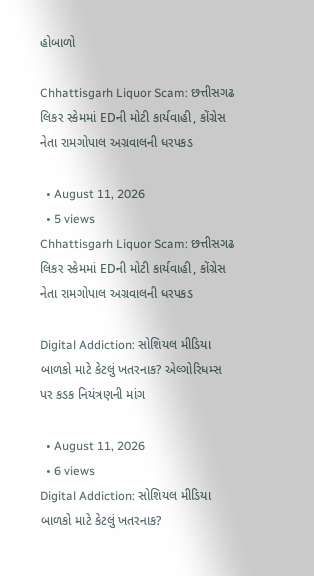હોબાળો

Chhattisgarh Liquor Scam: છત્તીસગઢ લિકર સ્કેમમાં EDની મોટી કાર્યવાહી, કોંગ્રેસ નેતા રામગોપાલ અગ્રવાલની ધરપકડ

  • August 11, 2026
  • 5 views
Chhattisgarh Liquor Scam: છત્તીસગઢ લિકર સ્કેમમાં EDની મોટી કાર્યવાહી, કોંગ્રેસ નેતા રામગોપાલ અગ્રવાલની ધરપકડ

Digital Addiction: સોશિયલ મીડિયા બાળકો માટે કેટલું ખતરનાક? એલ્ગોરિધમ્સ પર કડક નિયંત્રણની માંગ

  • August 11, 2026
  • 6 views
Digital Addiction: સોશિયલ મીડિયા બાળકો માટે કેટલું ખતરનાક?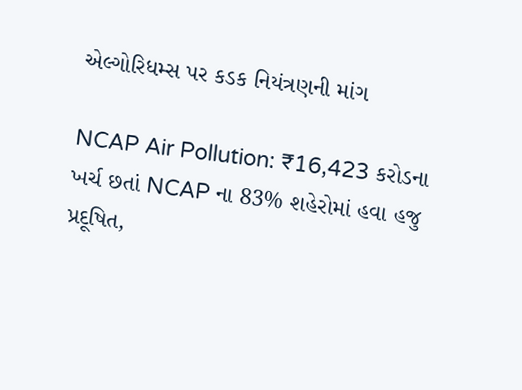એલ્ગોરિધમ્સ પર કડક નિયંત્રણની માંગ

NCAP Air Pollution: ₹16,423 કરોડના ખર્ચ છતાં NCAP ના 83% શહેરોમાં હવા હજુ પ્રદૂષિત,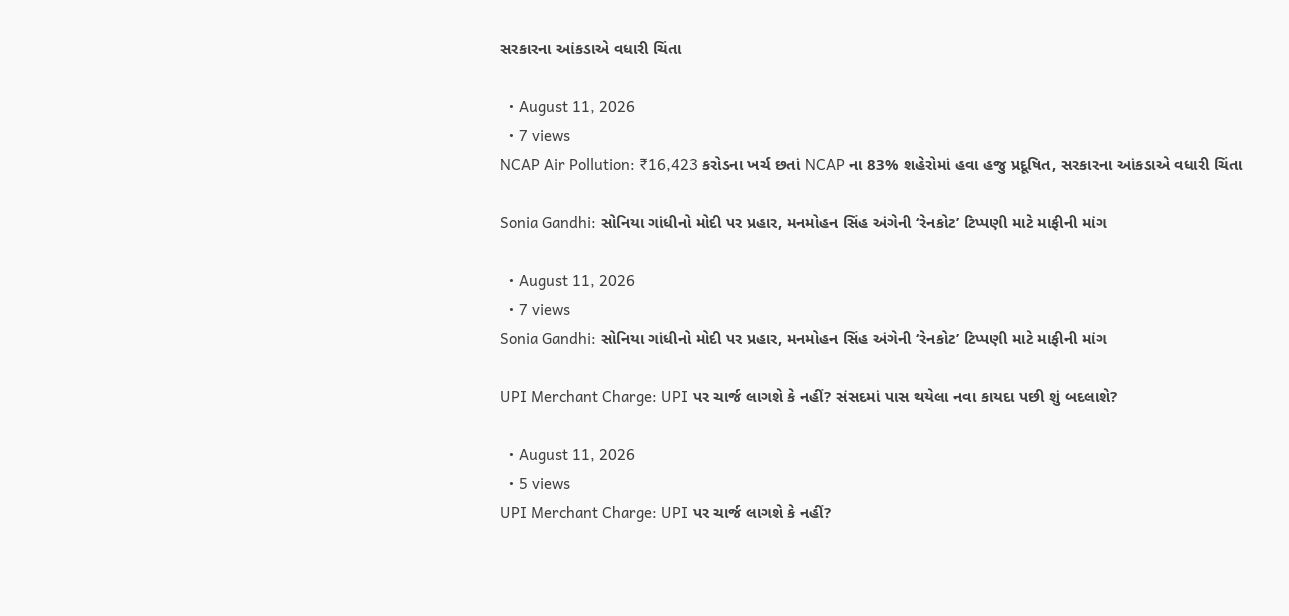સરકારના આંકડાએ વધારી ચિંતા

  • August 11, 2026
  • 7 views
NCAP Air Pollution: ₹16,423 કરોડના ખર્ચ છતાં NCAP ના 83% શહેરોમાં હવા હજુ પ્રદૂષિત, સરકારના આંકડાએ વધારી ચિંતા

Sonia Gandhi: સોનિયા ગાંધીનો મોદી પર પ્રહાર, મનમોહન સિંહ અંગેની ‘રેનકોટ’ ટિપ્પણી માટે માફીની માંગ

  • August 11, 2026
  • 7 views
Sonia Gandhi: સોનિયા ગાંધીનો મોદી પર પ્રહાર, મનમોહન સિંહ અંગેની ‘રેનકોટ’ ટિપ્પણી માટે માફીની માંગ

UPI Merchant Charge: UPI પર ચાર્જ લાગશે કે નહીં? સંસદમાં પાસ થયેલા નવા કાયદા પછી શું બદલાશે?

  • August 11, 2026
  • 5 views
UPI Merchant Charge: UPI પર ચાર્જ લાગશે કે નહીં?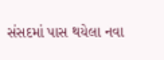સંસદમાં પાસ થયેલા નવા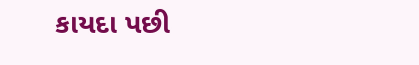કાયદા પછી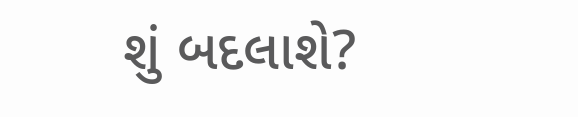શું બદલાશે?